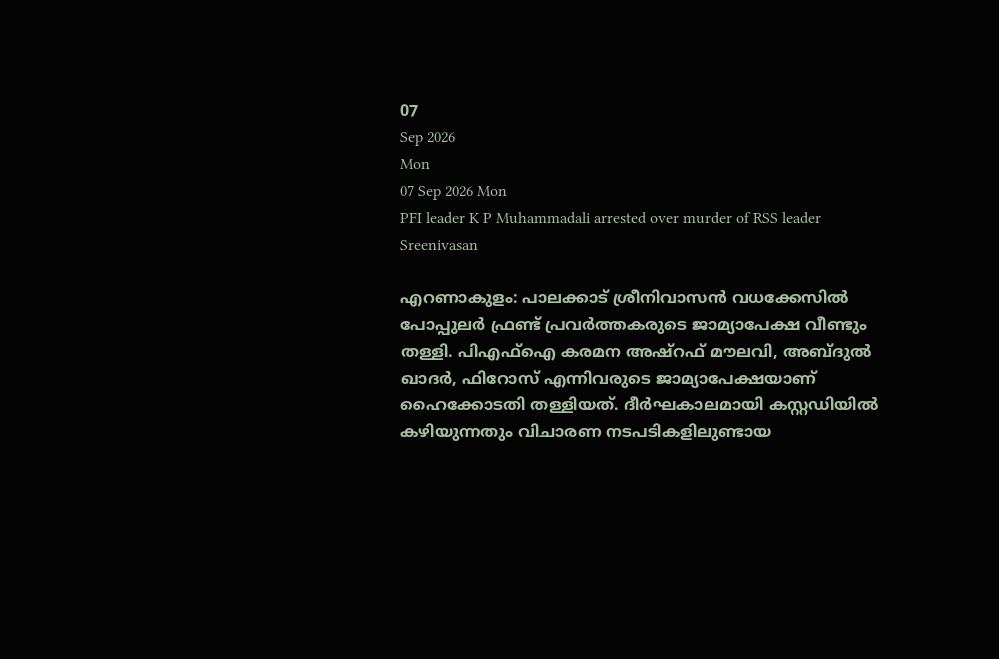07
Sep 2026
Mon
07 Sep 2026 Mon
PFI leader K P Muhammadali arrested over murder of RSS leader Sreenivasan

എറണാകുളം: പാലക്കാട് ശ്രീനിവാസന്‍ വധക്കേസില്‍ പോപ്പുലര്‍ ഫ്രണ്ട് പ്രവര്‍ത്തകരുടെ ജാമ്യാപേക്ഷ വീണ്ടും തള്ളി. പിഎഫ്‌ഐ കരമന അഷ്‌റഫ് മൗലവി, അബ്ദുല്‍ ഖാദര്‍, ഫിറോസ് എന്നിവരുടെ ജാമ്യാപേക്ഷയാണ് ഹൈക്കോടതി തള്ളിയത്. ദീര്‍ഘകാലമായി കസ്റ്റഡിയില്‍ കഴിയുന്നതും വിചാരണ നടപടികളിലുണ്ടായ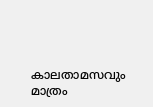കാലതാമസവും മാത്രം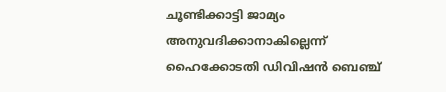ചൂണ്ടിക്കാട്ടി ജാമ്യം അനുവദിക്കാനാകില്ലെന്ന് ഹൈക്കോടതി ഡിവിഷന്‍ ബെഞ്ച്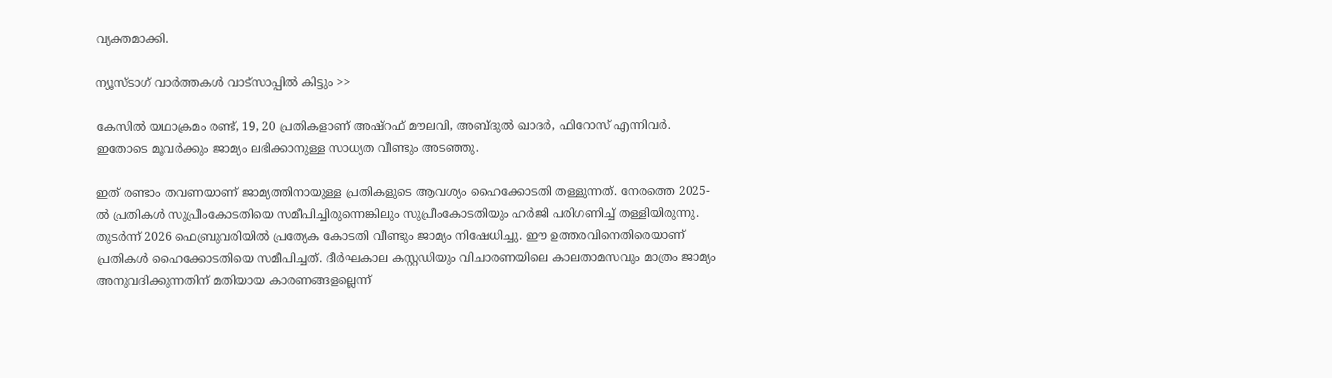വ്യക്തമാക്കി.

ന്യൂസ്ടാഗ് വാര്‍ത്തകള്‍ വാട്‌സാപ്പില്‍ കിട്ടും >>

കേസില്‍ യഥാക്രമം രണ്ട്, 19, 20 പ്രതികളാണ് അഷ്‌റഫ് മൗലവി, അബ്ദുല്‍ ഖാദര്‍, ഫിറോസ് എന്നിവര്‍. ഇതോടെ മൂവര്‍ക്കും ജാമ്യം ലഭിക്കാനുള്ള സാധ്യത വീണ്ടും അടഞ്ഞു.

ഇത് രണ്ടാം തവണയാണ് ജാമ്യത്തിനായുള്ള പ്രതികളുടെ ആവശ്യം ഹൈക്കോടതി തള്ളുന്നത്. നേരത്തെ 2025-ല്‍ പ്രതികള്‍ സുപ്രീംകോടതിയെ സമീപിച്ചിരുന്നെങ്കിലും സുപ്രീംകോടതിയും ഹര്‍ജി പരിഗണിച്ച് തള്ളിയിരുന്നു. തുടര്‍ന്ന് 2026 ഫെബ്രുവരിയില്‍ പ്രത്യേക കോടതി വീണ്ടും ജാമ്യം നിഷേധിച്ചു. ഈ ഉത്തരവിനെതിരെയാണ് പ്രതികള്‍ ഹൈക്കോടതിയെ സമീപിച്ചത്. ദീര്‍ഘകാല കസ്റ്റഡിയും വിചാരണയിലെ കാലതാമസവും മാത്രം ജാമ്യം അനുവദിക്കുന്നതിന് മതിയായ കാരണങ്ങളല്ലെന്ന്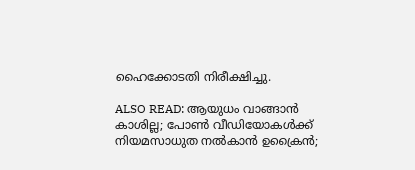ഹൈക്കോടതി നിരീക്ഷിച്ചു.

ALSO READ: ആയുധം വാങ്ങാന്‍ കാശില്ല; പോണ്‍ വീഡിയോകള്‍ക്ക് നിയമസാധുത നല്‍കാന്‍ ഉക്രൈന്‍;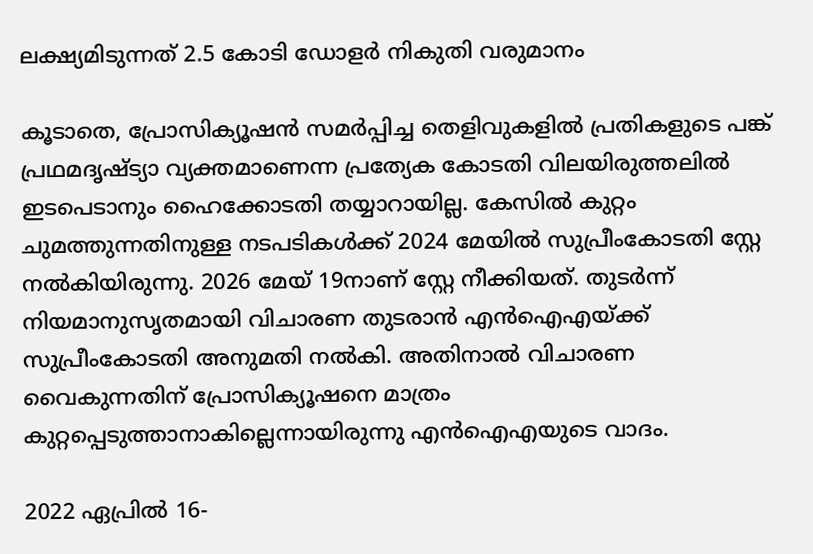ലക്ഷ്യമിടുന്നത് 2.5 കോടി ഡോളര്‍ നികുതി വരുമാനം

കൂടാതെ, പ്രോസിക്യൂഷന്‍ സമര്‍പ്പിച്ച തെളിവുകളില്‍ പ്രതികളുടെ പങ്ക് പ്രഥമദൃഷ്ട്യാ വ്യക്തമാണെന്ന പ്രത്യേക കോടതി വിലയിരുത്തലില്‍ ഇടപെടാനും ഹൈക്കോടതി തയ്യാറായില്ല. കേസില്‍ കുറ്റം ചുമത്തുന്നതിനുള്ള നടപടികള്‍ക്ക് 2024 മേയില്‍ സുപ്രീംകോടതി സ്റ്റേ നല്‍കിയിരുന്നു. 2026 മേയ് 19നാണ് സ്റ്റേ നീക്കിയത്. തുടര്‍ന്ന് നിയമാനുസൃതമായി വിചാരണ തുടരാന്‍ എന്‍ഐഎയ്ക്ക് സുപ്രീംകോടതി അനുമതി നല്‍കി. അതിനാല്‍ വിചാരണ വൈകുന്നതിന് പ്രോസിക്യൂഷനെ മാത്രം കുറ്റപ്പെടുത്താനാകില്ലെന്നായിരുന്നു എന്‍ഐഎയുടെ വാദം.

2022 ഏപ്രില്‍ 16-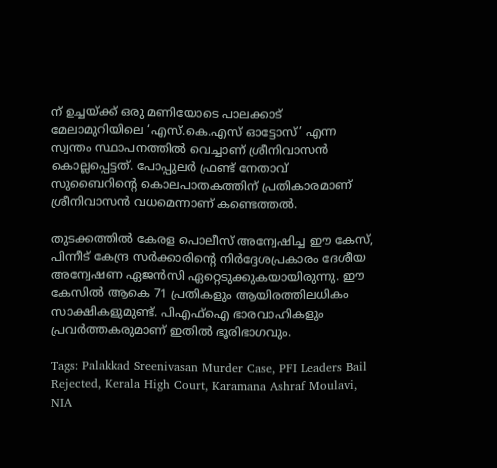ന് ഉച്ചയ്ക്ക് ഒരു മണിയോടെ പാലക്കാട് മേലാമുറിയിലെ ‘എസ്.കെ.എസ് ഓട്ടോസ്’ എന്ന സ്വന്തം സ്ഥാപനത്തില്‍ വെച്ചാണ് ശ്രീനിവാസന്‍ കൊല്ലപ്പെട്ടത്. പോപ്പുലര്‍ ഫ്രണ്ട് നേതാവ് സുബൈറിന്റെ കൊലപാതകത്തിന് പ്രതികാരമാണ് ശ്രീനിവാസന്‍ വധമെന്നാണ് കണ്ടെത്തല്‍.

തുടക്കത്തില്‍ കേരള പൊലീസ് അന്വേഷിച്ച ഈ കേസ്, പിന്നീട് കേന്ദ്ര സര്‍ക്കാരിന്റെ നിര്‍ദ്ദേശപ്രകാരം ദേശീയ അന്വേഷണ ഏജന്‍സി ഏറ്റെടുക്കുകയായിരുന്നു. ഈ കേസില്‍ ആകെ 71 പ്രതികളും ആയിരത്തിലധികം സാക്ഷികളുമുണ്ട്. പിഎഫ്‌ഐ ഭാരവാഹികളും പ്രവര്‍ത്തകരുമാണ് ഇതില്‍ ഭൂരിഭാഗവും.

Tags: Palakkad Sreenivasan Murder Case, PFI Leaders Bail Rejected, Kerala High Court, Karamana Ashraf Moulavi, NIA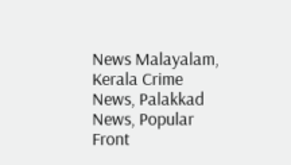News Malayalam, Kerala Crime News, Palakkad News, Popular Front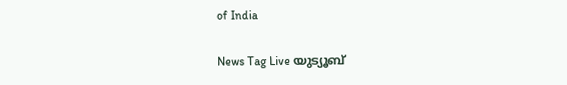of India

News Tag Live യുട്യൂബ്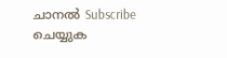ചാനല്‍ Subscribe ചെയ്യുക